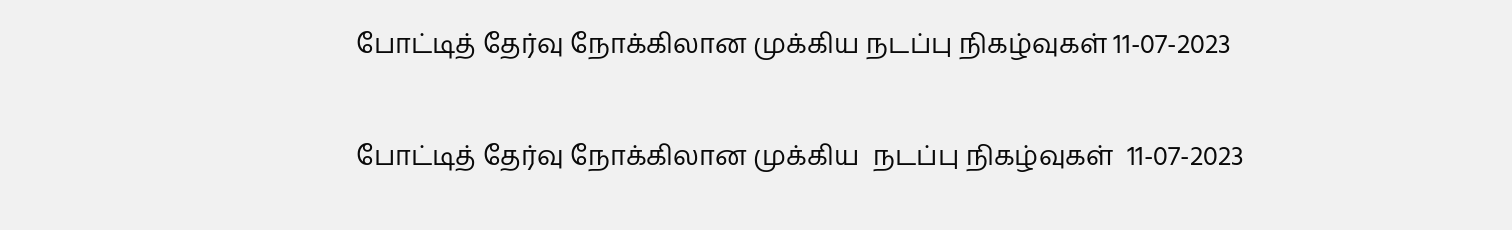போட்டித் தேர்வு நோக்கிலான முக்கிய நடப்பு நிகழ்வுகள் 11-07-2023

போட்டித் தேர்வு நோக்கிலான முக்கிய  நடப்பு நிகழ்வுகள்  11-07-2023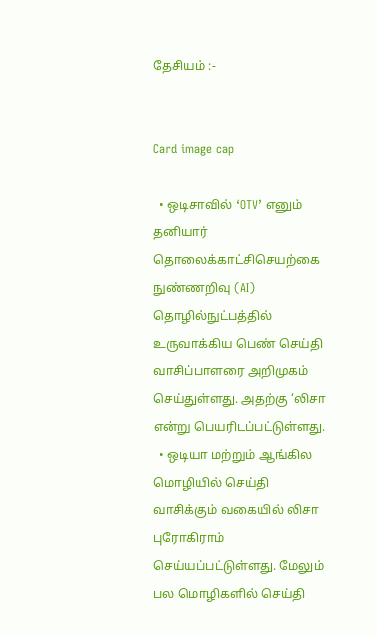தேசியம் :-


Card image cap

  • ஒடிசாவில் ‘OTV’ எனும் தனியார் தொலைக்காட்சிசெயற்கை நுண்ணறிவு (AI) தொழில்நுட்பத்தில் உருவாக்கிய பெண் செய்தி வாசிப்பாளரை அறிமுகம் செய்துள்ளது. அதற்கு ‘லிசா என்று பெயரிடப்பட்டுள்ளது.
  • ஒடியா மற்றும் ஆங்கில மொழியில் செய்தி வாசிக்கும் வகையில் லிசா புரோகிராம் செய்யப்பட்டுள்ளது. மேலும் பல மொழிகளில் செய்தி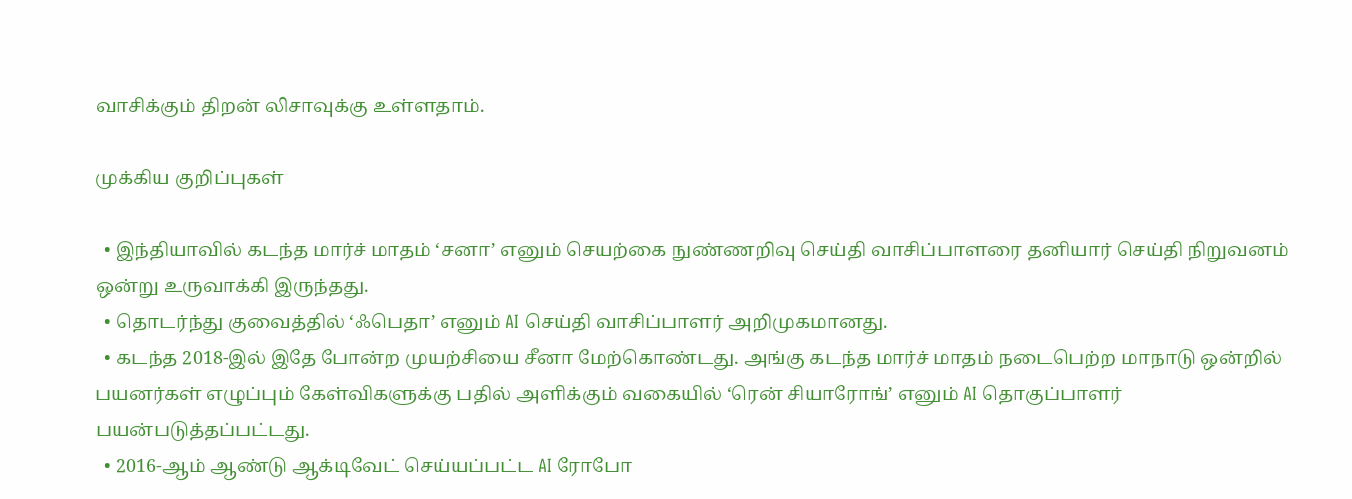வாசிக்கும் திறன் லிசாவுக்கு உள்ளதாம்.

முக்கிய குறிப்புகள்

  • இந்தியாவில் கடந்த மார்ச் மாதம் ‘சனா’ எனும் செயற்கை நுண்ணறிவு செய்தி வாசிப்பாளரை தனியார் செய்தி நிறுவனம் ஒன்று உருவாக்கி இருந்தது.
  • தொடர்ந்து குவைத்தில் ‘ஃபெதா’ எனும் AI செய்தி வாசிப்பாளர் அறிமுகமானது.
  • கடந்த 2018-இல் இதே போன்ற முயற்சியை சீனா மேற்கொண்டது. அங்கு கடந்த மார்ச் மாதம் நடைபெற்ற மாநாடு ஒன்றில் பயனர்கள் எழுப்பும் கேள்விகளுக்கு பதில் அளிக்கும் வகையில் ‘ரென் சியாரோங்’ எனும் AI தொகுப்பாளர் பயன்படுத்தப்பட்டது.
  • 2016-ஆம் ஆண்டு ஆக்டிவேட் செய்யப்பட்ட AI ரோபோ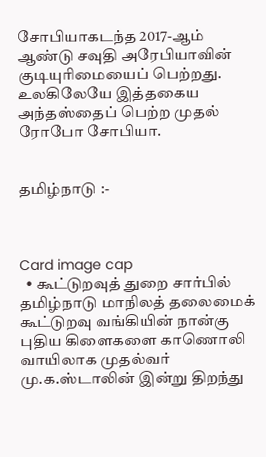சோபியாகடந்த 2017-ஆம் ஆண்டு சவுதி அரேபியாவின் குடியுரிமையைப் பெற்றது. உலகிலேயே இத்தகைய அந்தஸ்தைப் பெற்ற முதல் ரோபோ சோபியா.


தமிழ்நாடு :-



Card image cap
  • கூட்டுறவுத் துறை சார்பில் தமிழ்நாடு மாநிலத் தலைமைக் கூட்டுறவு வங்கியின் நான்கு புதிய கிளைகளை காணொலி வாயிலாக முதல்வர் மு.க.ஸ்டாலின் இன்று திறந்து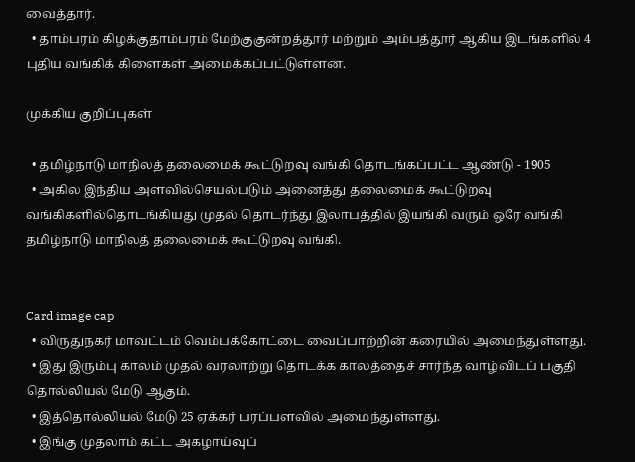வைத்தார்.
  • தாம்பரம் கிழக்குதாம்பரம் மேற்குகுன்றத்தூர் மற்றும் அம்பத்தூர் ஆகிய இடங்களில் 4 புதிய வங்கிக் கிளைகள் அமைக்கப்பட்டுள்ளன.

முக்கிய குறிப்புகள்

  • தமிழ்நாடு மாநிலத் தலைமைக் கூட்டுறவு வங்கி தொடங்கப்பட்ட ஆண்டு - 1905
  • அகில இந்திய அளவில்செயல்படும் அனைத்து தலைமைக் கூட்டுறவு வங்கிகளில்தொடங்கியது முதல் தொடர்ந்து இலாபத்தில் இயங்கி வரும் ஒரே வங்கி தமிழ்நாடு மாநிலத் தலைமைக் கூட்டுறவு வங்கி.


Card image cap
  • விருதுநகர் மாவட்டம் வெம்பக்கோட்டை வைப்பாற்றின் கரையில் அமைந்துள்ளது.
  • இது இரும்பு காலம் முதல் வரலாற்று தொடக்க காலத்தைச் சார்ந்த வாழ்விடப் பகுதி தொல்லியல் மேடு ஆகும்.
  • இத்தொல்லியல் மேடு 25 ஏக்கர் பரப்பளவில் அமைந்துள்ளது.
  • இங்கு முதலாம் கட்ட அகழாய்வுப்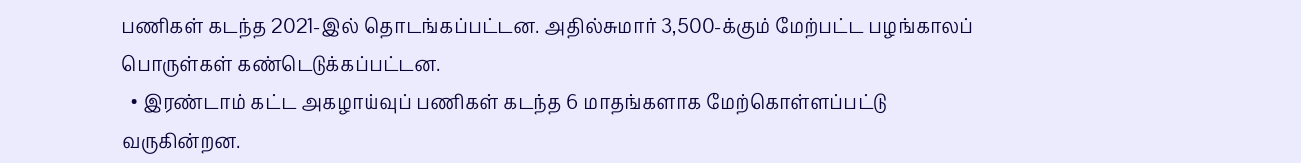பணிகள் கடந்த 2021-இல் தொடங்கப்பட்டன. அதில்சுமார் 3,500-க்கும் மேற்பட்ட பழங்காலப் பொருள்கள் கண்டெடுக்கப்பட்டன.
  • இரண்டாம் கட்ட அகழாய்வுப் பணிகள் கடந்த 6 மாதங்களாக மேற்கொள்ளப்பட்டு வருகின்றன.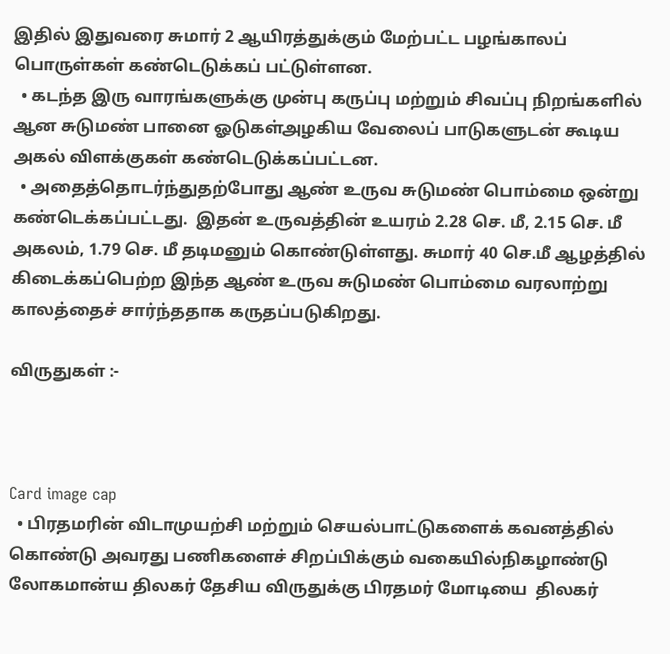இதில் இதுவரை சுமார் 2 ஆயிரத்துக்கும் மேற்பட்ட பழங்காலப் பொருள்கள் கண்டெடுக்கப் பட்டுள்ளன.
  • கடந்த இரு வாரங்களுக்கு முன்பு கருப்பு மற்றும் சிவப்பு நிறங்களில் ஆன சுடுமண் பானை ஓடுகள்அழகிய வேலைப் பாடுகளுடன் கூடிய அகல் விளக்குகள் கண்டெடுக்கப்பட்டன.
  • அதைத்தொடர்ந்துதற்போது ஆண் உருவ சுடுமண் பொம்மை ஒன்று கண்டெக்கப்பட்டது.  இதன் உருவத்தின் உயரம் 2.28 செ. மீ, 2.15 செ. மீ அகலம், 1.79 செ. மீ தடிமனும் கொண்டுள்ளது. சுமார் 40 செ.மீ ஆழத்தில் கிடைக்கப்பெற்ற இந்த ஆண் உருவ சுடுமண் பொம்மை வரலாற்று காலத்தைச் சார்ந்ததாக கருதப்படுகிறது.

விருதுகள் :-



Card image cap
  • பிரதமரின் விடாமுயற்சி மற்றும் செயல்பாட்டுகளைக் கவனத்தில் கொண்டு அவரது பணிகளைச் சிறப்பிக்கும் வகையில்நிகழாண்டு லோகமான்ய திலகர் தேசிய விருதுக்கு பிரதமர் மோடியை  திலகர்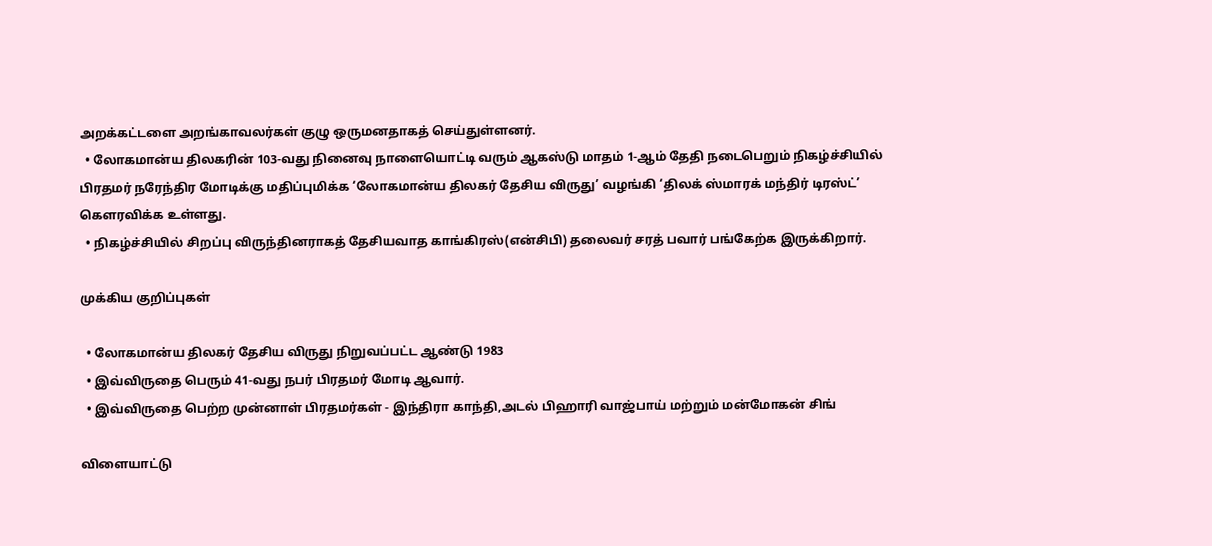அறக்கட்டளை அறங்காவலர்கள் குழு ஒருமனதாகத் செய்துள்ளனர்.
  • லோகமான்ய திலகரின் 103-வது நினைவு நாளையொட்டி வரும் ஆகஸ்டு மாதம் 1-ஆம் தேதி நடைபெறும் நிகழ்ச்சியில் பிரதமர் நரேந்திர மோடிக்கு மதிப்புமிக்க ‘லோகமான்ய திலகர் தேசிய விருது’ வழங்கி ‘திலக் ஸ்மாரக் மந்திர் டிரஸ்ட்’ கௌரவிக்க உள்ளது.
  • நிகழ்ச்சியில் சிறப்பு விருந்தினராகத் தேசியவாத காங்கிரஸ்(என்சிபி) தலைவர் சரத் பவார் பங்கேற்க இருக்கிறார்.

முக்கிய குறிப்புகள்

  • லோகமான்ய திலகர் தேசிய விருது நிறுவப்பட்ட ஆண்டு 1983
  • இவ்விருதை பெரும் 41-வது நபர் பிரதமர் மோடி ஆவார்.
  • இவ்விருதை பெற்ற முன்னாள் பிரதமர்கள் - இந்திரா காந்தி,அடல் பிஹாரி வாஜ்பாய் மற்றும் மன்மோகன் சிங்

விளையாட்டு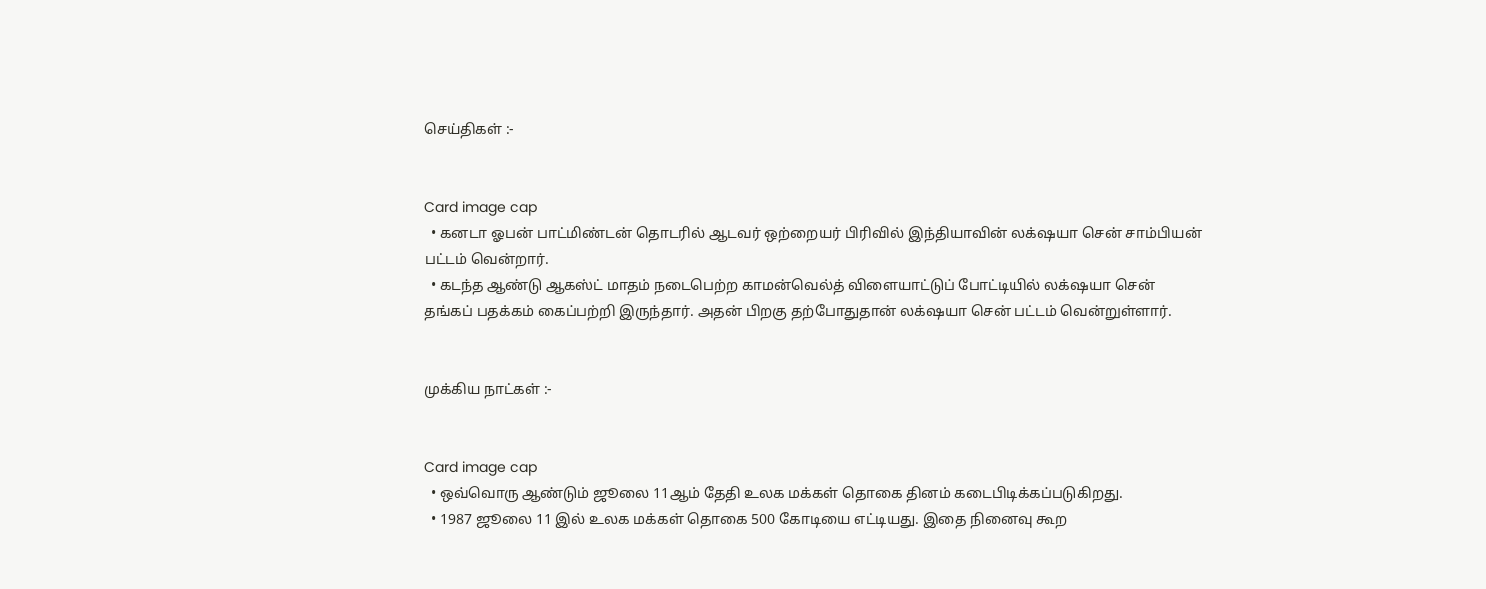செய்திகள் :-


Card image cap
  • கனடா ஓபன் பாட்மிண்டன் தொடரில் ஆடவர் ஒற்றையர் பிரிவில் இந்தியாவின் லக்‌ஷயா சென் சாம்பியன் பட்டம் வென்றார்.
  • கடந்த ஆண்டு ஆகஸ்ட் மாதம் நடைபெற்ற காமன்வெல்த் விளையாட்டுப் போட்டியில் லக்‌ஷயா சென் தங்கப் பதக்கம் கைப்பற்றி இருந்தார். அதன் பிறகு தற்போதுதான் லக்‌ஷயா சென் பட்டம் வென்றுள்ளார்.


முக்கிய நாட்கள் :-


Card image cap
  • ஒவ்வொரு ஆண்டும் ஜூலை 11ஆம் தேதி உலக மக்கள் தொகை தினம் கடைபிடிக்கப்படுகிறது.
  • 1987 ஜூலை 11 இல் உலக மக்கள் தொகை 500 கோடியை எட்டியது. இதை நினைவு கூற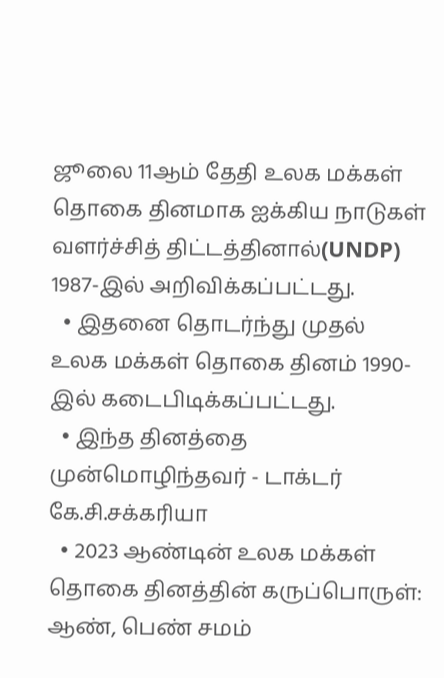ஜூலை 11ஆம் தேதி உலக மக்கள் தொகை தினமாக ஐக்கிய நாடுகள் வளர்ச்சித் திட்டத்தினால்(UNDP) 1987-இல் அறிவிக்கப்பட்டது.
  • இதனை தொடர்ந்து முதல் உலக மக்கள் தொகை தினம் 1990-இல் கடைபிடிக்கப்பட்டது.
  • இந்த தினத்தை முன்மொழிந்தவர் - டாக்டர் கே.சி.சக்கரியா
  • 2023 ஆண்டின் உலக மக்கள் தொகை தினத்தின் கருப்பொருள்: ஆண், பெண் சமம்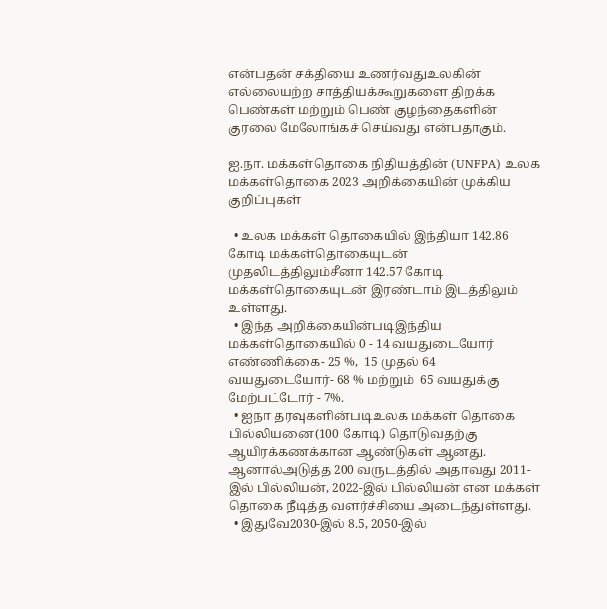என்பதன் சக்தியை உணர்வதுஉலகின் எல்லையற்ற சாத்தியக்கூறுகளை திறக்க பெண்கள் மற்றும் பெண் குழந்தைகளின் குரலை மேலோங்கச் செய்வது என்பதாகும்.

ஐ.நா. மக்கள்தொகை நிதியத்தின் (UNFPA) உலக மக்கள்தொகை 2023 அறிக்கையின் முக்கிய குறிப்புகள்

  • உலக மக்கள் தொகையில் இந்தியா 142.86 கோடி மக்கள்தொகையுடன் முதலிடத்திலும்சீனா 142.57 கோடி மக்கள்தொகையுடன் இரண்டாம் இடத்திலும் உள்ளது.
  • இந்த அறிக்கையின்படிஇந்திய மக்கள்தொகையில் 0 - 14 வயதுடையோர் எண்ணிக்கை- 25 %,  15 முதல் 64 வயதுடையோர்- 68 % மற்றும்  65 வயதுக்கு மேற்பட்டோர் - 7%.
  • ஐநா தரவுகளின்படிஉலக மக்கள் தொகை பில்லியனை(100 கோடி) தொடுவதற்கு ஆயிரக்கணக்கான ஆண்டுகள் ஆனது. ஆனால்அடுத்த 200 வருடத்தில் அதாவது 2011-இல் பில்லியன், 2022-இல் பில்லியன் என மக்கள் தொகை நீடித்த வளர்ச்சியை அடைந்துள்ளது.
  • இதுவே2030-இல் 8.5, 2050-இல்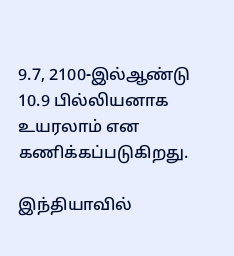9.7, 2100-இல்ஆண்டு 10.9 பில்லியனாக உயரலாம் என கணிக்கப்படுகிறது.

இந்தியாவில்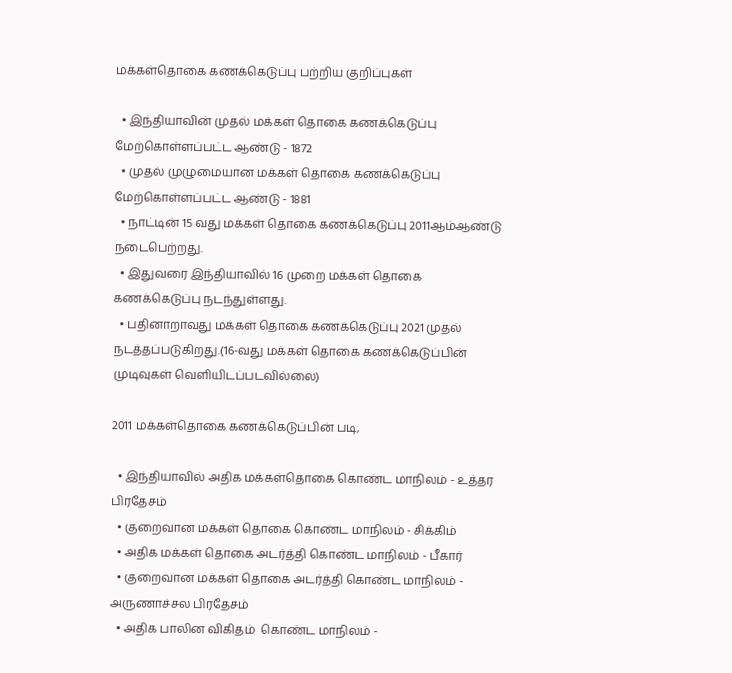மக்கள்தொகை கணக்கெடுப்பு பற்றிய குறிப்புகள்

  • இந்தியாவின் முதல் மக்கள் தொகை கணக்கெடுப்பு மேற்கொள்ளப்பட்ட ஆண்டு - 1872
  • முதல் முழுமையான மக்கள் தொகை கணக்கெடுப்பு மேற்கொள்ளப்பட்ட ஆண்டு - 1881
  • நாட்டின் 15 வது மக்கள் தொகை கணக்கெடுப்பு 2011ஆம்ஆண்டு நடைபெற்றது.
  • இதுவரை இந்தியாவில் 16 முறை மக்கள் தொகை கணக்கெடுப்பு நடந்துள்ளது.
  • பதினாறாவது மக்கள் தொகை கணக்கெடுப்பு 2021 முதல் நடத்தப்படுகிறது.(16-வது மக்கள் தொகை கணக்கெடுப்பின் முடிவுகள் வெளியிடப்படவில்லை)

2011 மக்கள்தொகை கணக்கெடுப்பின் படி,

  • இந்தியாவில் அதிக மக்கள்தொகை கொண்ட மாநிலம் - உத்தர பிரதேசம்
  • குறைவான மக்கள் தொகை கொண்ட மாநிலம் - சிக்கிம்
  • அதிக மக்கள் தொகை அடர்த்தி கொண்ட மாநிலம் - பீகார்
  • குறைவான மக்கள் தொகை அடர்த்தி கொண்ட மாநிலம் - அருணாச்சல பிரதேசம்
  • அதிக பாலின விகிதம்  கொண்ட மாநிலம் -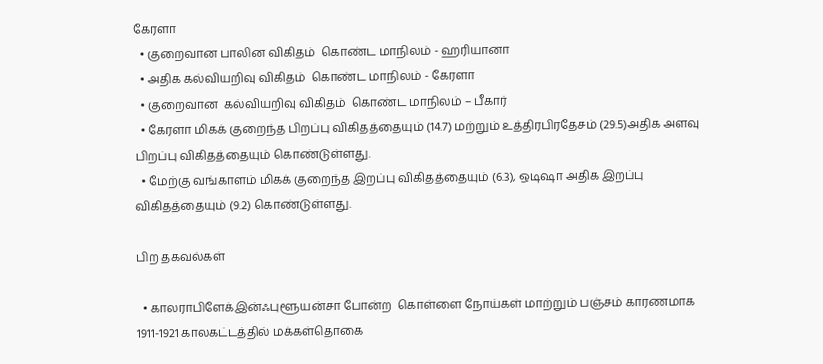கேரளா
  • குறைவான பாலின விகிதம்  கொண்ட மாநிலம் - ஹரியானா
  • அதிக கல்வியறிவு விகிதம்  கொண்ட மாநிலம் - கேரளா
  • குறைவான  கல்வியறிவு விகிதம்  கொண்ட மாநிலம் – பீகார்
  • கேரளா மிகக் குறைந்த பிறப்பு விகிதத்தையும் (14.7) மற்றும் உத்திரபிரதேசம் (29.5)அதிக அளவு பிறப்பு விகிதத்தையும் கொண்டுள்ளது.
  • மேற்கு வங்காளம் மிகக் குறைந்த இறப்பு விகிதத்தையும் (6.3), ஒடிஷா அதிக இறப்பு விகிதத்தையும் (9.2) கொண்டுள்ளது.

பிற தகவல்கள்

  • காலராபிளேக்இன்ஃபுளூயன்சா போன்ற  கொள்ளை நோய்கள் மாற்றும் பஞ்சம் காரணமாக 1911-1921 காலகட்டத்தில் மக்கள்தொகை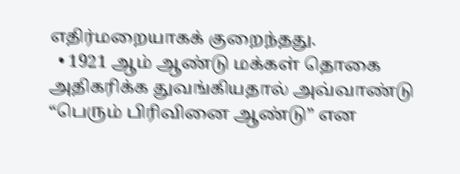எதிர்மறையாகக் குறைந்தது.
  • 1921 ஆம் ஆண்டு மக்கள் தொகை அதிகரிக்க துவங்கியதால் அவ்வாண்டு “பெரும் பிரிவினை ஆண்டு” என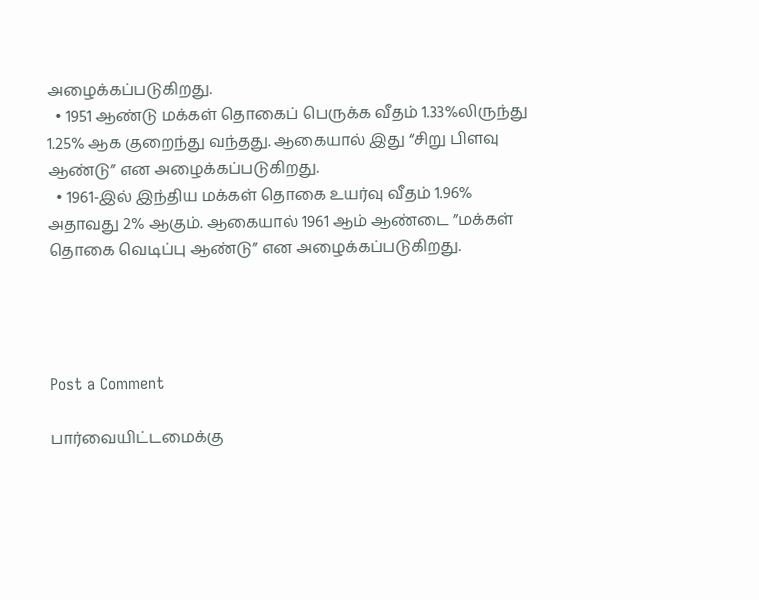அழைக்கப்படுகிறது.
  • 1951 ஆண்டு மக்கள் தொகைப் பெருக்க வீதம் 1.33%லிருந்து 1.25% ஆக குறைந்து வந்தது. ஆகையால் இது “சிறு பிளவு ஆண்டு” என அழைக்கப்படுகிறது.
  • 1961-இல் இந்திய மக்கள் தொகை உயர்வு வீதம் 1.96% அதாவது 2% ஆகும். ஆகையால் 1961 ஆம் ஆண்டை ”மக்கள் தொகை வெடிப்பு ஆண்டு” என அழைக்கப்படுகிறது.




Post a Comment

பார்வையிட்டமைக்கு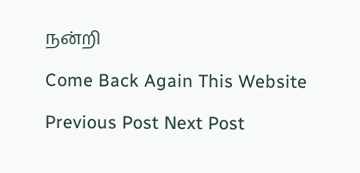நன்றி

Come Back Again This Website

Previous Post Next Post